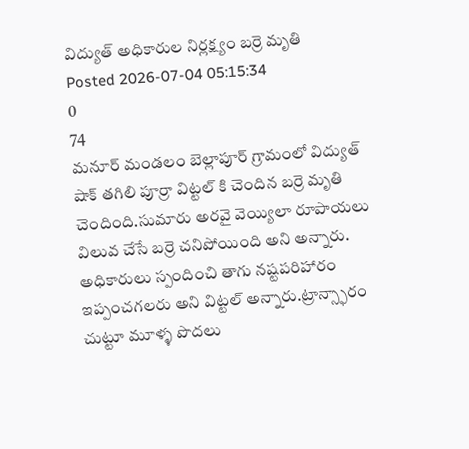విద్యుత్ అధికారుల నిర్లక్ష్యం బర్రె మృతి
Posted 2026-07-04 05:15:34
0
74
మనూర్ మండలం బెల్లాపూర్ గ్రామంలో విద్యుత్ షాక్ తగిలి పూర్రా విట్టల్ కి చెందిన బర్రె మృతి చెందింది.సుమారు అరవై వెయ్యిలా రూపాయలు విలువ చేసే బర్రె చనిపోయింది అని అన్నారు. అధికారులు స్పందించి తాగు నష్టపరిహారం ఇప్పంచగలరు అని విట్టల్ అన్నారు.ట్రాన్స్ఫారం చుట్టూ మూళ్ళ పొదలు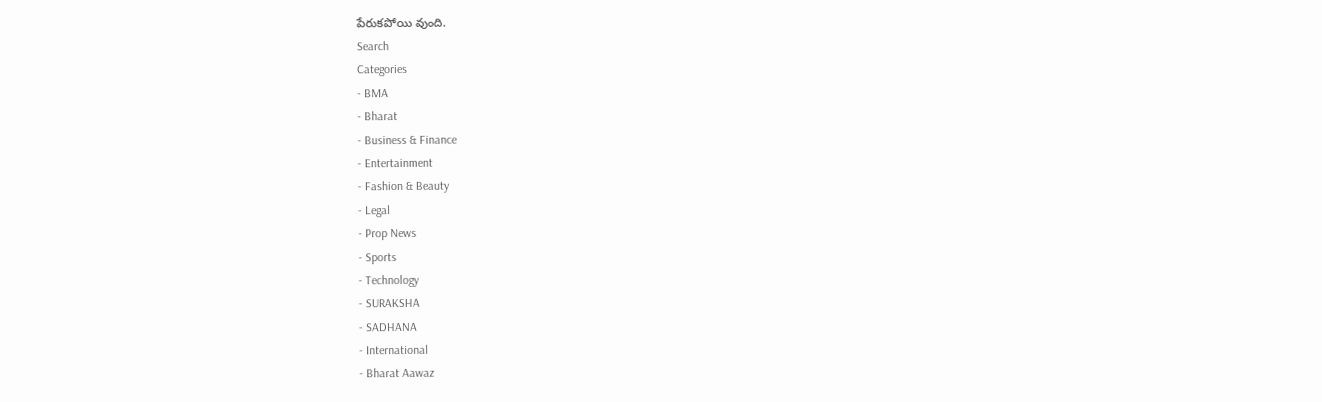పేరుకపోయి వుంది.
Search
Categories
- BMA
- Bharat
- Business & Finance
- Entertainment
- Fashion & Beauty
- Legal
- Prop News
- Sports
- Technology
- SURAKSHA
- SADHANA
- International
- Bharat Aawaz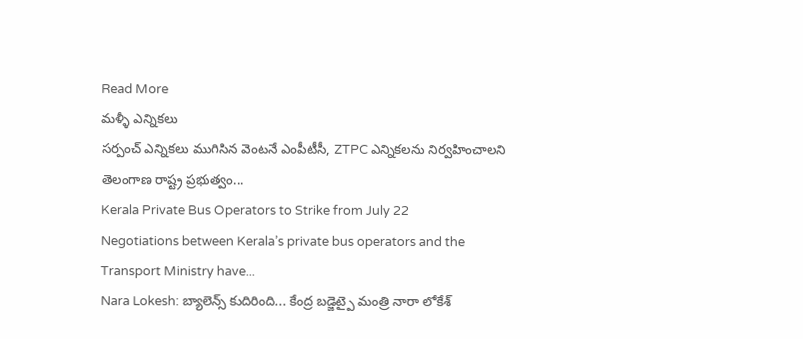Read More
మళ్ళీ ఎన్నికలు
సర్పంచ్ ఎన్నికలు ముగిసిన వెంటనే ఎంపీటీసీ, ZTPC ఎన్నికలను నిర్వహించాలని తెలంగాణ రాష్ట్ర ప్రభుత్వం...
Kerala Private Bus Operators to Strike from July 22
Negotiations between Kerala’s private bus operators and the Transport Ministry have...
Nara Lokesh: బ్యాలెన్స్ కుదిరింది... కేంద్ర బడ్జెట్పై మంత్రి నారా లోకేశ్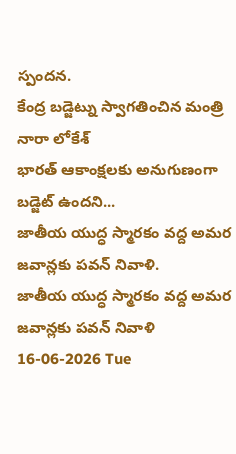స్పందన.
కేంద్ర బడ్జెట్ను స్వాగతించిన మంత్రి నారా లోకేశ్
భారత్ ఆకాంక్షలకు అనుగుణంగా బడ్జెట్ ఉందని...
జాతీయ యుద్ధ స్మారకం వద్ద అమర జవాన్లకు పవన్ నివాళి.
జాతీయ యుద్ధ స్మారకం వద్ద అమర జవాన్లకు పవన్ నివాళి
16-06-2026 Tue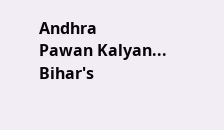Andhra
Pawan Kalyan...
Bihar's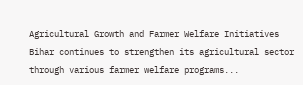Agricultural Growth and Farmer Welfare Initiatives
Bihar continues to strengthen its agricultural sector through various farmer welfare programs...